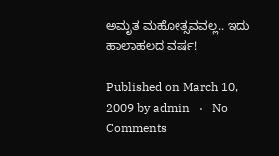ಅಮೃತ ಮಹೋತ್ಸವವಲ್ಲ.. ಇದು ಹಾಲಾಹಲದ ವರ್ಷ!

Published on March 10, 2009 by admin   ·   No Comments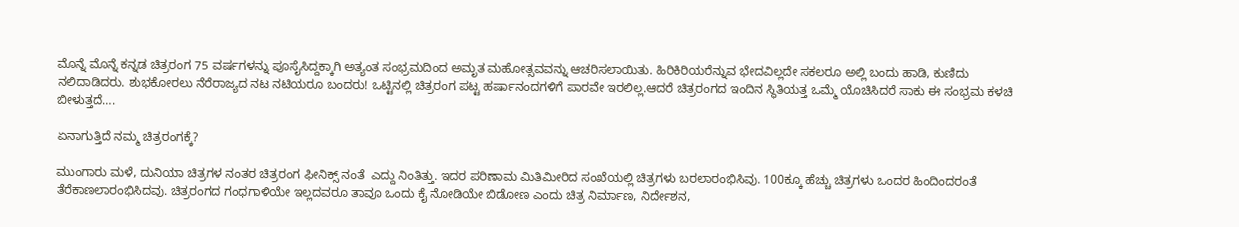ಮೊನ್ನೆ ಮೊನ್ನೆ ಕನ್ನಡ ಚಿತ್ರರಂಗ 75 ವರ್ಷಗಳನ್ನು ಪೂಸೈಸಿದ್ದಕ್ಕಾಗಿ ಅತ್ಯಂತ ಸಂಭ್ರಮದಿಂದ ಅಮೃತ ಮಹೋತ್ಸವವನ್ನು ಆಚರಿಸಲಾಯಿತು. ಹಿರಿಕಿರಿಯರೆನ್ನುವ ಭೇದವಿಲ್ಲದೇ ಸಕಲರೂ ಅಲ್ಲಿ ಬಂದು ಹಾಡಿ, ಕುಣಿದು ನಲಿದಾಡಿದರು. ಶುಭಕೋರಲು ನೆರೆರಾಜ್ಯದ ನಟ ನಟಿಯರೂ ಬಂದರು! ಒಟ್ಟಿನಲ್ಲಿ ಚಿತ್ರರಂಗ ಪಟ್ಟ ಹರ್ಷಾನಂದಗಳಿಗೆ ಪಾರವೇ ಇರಲಿಲ್ಲ.ಆದರೆ ಚಿತ್ರರಂಗದ ಇಂದಿನ ಸ್ಥಿತಿಯತ್ತ ಒಮ್ಮೆ ಯೊಚಿಸಿದರೆ ಸಾಕು ಈ ಸಂಭ್ರಮ ಕಳಚಿ ಬೀಳುತ್ತದೆ….

ಏನಾಗುತ್ತಿದೆ ನಮ್ಮ ಚಿತ್ರರಂಗಕ್ಕೆ?

ಮುಂಗಾರು ಮಳೆ, ದುನಿಯಾ ಚಿತ್ರಗಳ ನಂತರ ಚಿತ್ರರಂಗ ಫೀನಿಕ್ಸ್ ನಂತೆ  ಎದ್ದು ನಿಂತಿತ್ತು. ಇದರ ಪರಿಣಾಮ ಮಿತಿಮೀರಿದ ಸಂಖೆಯಲ್ಲಿ ಚಿತ್ರಗಳು ಬರಲಾರಂಭಿಸಿವು. 100ಕ್ಕೂ ಹೆಚ್ಚು ಚಿತ್ರಗಳು ಒಂದರ ಹಿಂದಿಂದರಂತೆ ತೆರೆಕಾಣಲಾರಂಭಿಸಿದವು. ಚಿತ್ರರಂಗದ ಗಂಧಗಾಳಿಯೇ ಇಲ್ಲದವರೂ ತಾವೂ ಒಂದು ಕೈ ನೋಡಿಯೇ ಬಿಡೋಣ ಎಂದು ಚಿತ್ರ ನಿರ್ಮಾಣ, ನಿರ್ದೇಶನ,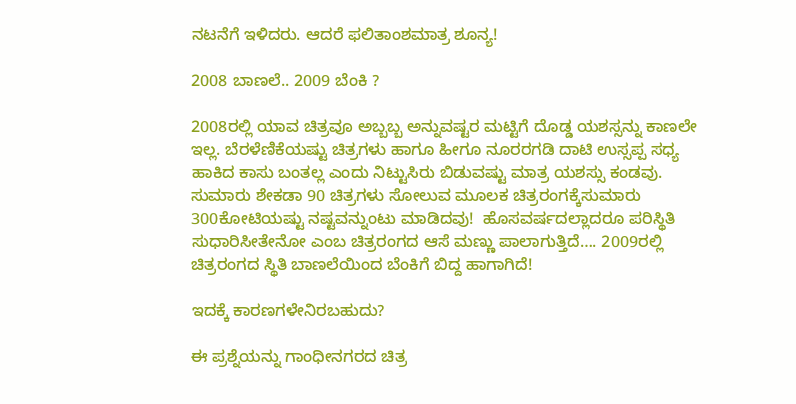ನಟನೆಗೆ ಇಳಿದರು. ಆದರೆ ಫಲಿತಾಂಶಮಾತ್ರ ಶೂನ್ಯ!

2008 ಬಾಣಲೆ.. 2009 ಬೆಂಕಿ ?

2008ರಲ್ಲಿ ಯಾವ ಚಿತ್ರವೂ ಅಬ್ಬಬ್ಬ ಅನ್ನುವಷ್ಟರ ಮಟ್ಟಿಗೆ ದೊಡ್ಡ ಯಶಸ್ಸನ್ನು ಕಾಣಲೇ ಇಲ್ಲ. ಬೆರಳೆಣಿಕೆಯಷ್ಟು ಚಿತ್ರಗಳು ಹಾಗೂ ಹೀಗೂ ನೂರರಗಡಿ ದಾಟಿ ಉಸ್ಸಪ್ಪ ಸಧ್ಯ ಹಾಕಿದ ಕಾಸು ಬಂತಲ್ಲ ಎಂದು ನಿಟ್ಟುಸಿರು ಬಿಡುವಷ್ಟು ಮಾತ್ರ ಯಶಸ್ಸು ಕಂಡವು. ಸುಮಾರು ಶೇಕಡಾ 90 ಚಿತ್ರಗಳು ಸೋಲುವ ಮೂಲಕ ಚಿತ್ರರಂಗಕ್ಕೆಸುಮಾರು 300ಕೋಟಿಯಷ್ಟು ನಷ್ಟವನ್ನುಂಟು ಮಾಡಿದವು!  ಹೊಸವರ್ಷದಲ್ಲಾದರೂ ಪರಿಸ್ಥಿತಿ ಸುಧಾರಿಸೀತೇನೋ ಎಂಬ ಚಿತ್ರರಂಗದ ಆಸೆ ಮಣ್ಣು ಪಾಲಾಗುತ್ತಿದೆ…. 2009ರಲ್ಲಿ ಚಿತ್ರರಂಗದ ಸ್ಥಿತಿ ಬಾಣಲೆಯಿಂದ ಬೆಂಕಿಗೆ ಬಿದ್ದ ಹಾಗಾಗಿದೆ!

ಇದಕ್ಕೆ ಕಾರಣಗಳೇನಿರಬಹುದು?

ಈ ಪ್ರಶ್ನೆಯನ್ನು ಗಾಂಧೀನಗರದ ಚಿತ್ರ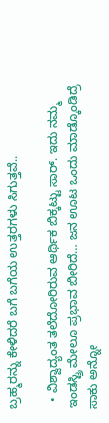ಬ್ರಹ್ಮರನ್ನು ಕೇಳಿದರೆ ಬಗೆ ಬಗೆಯ ಉತ್ತರಗಳು ಸಿಗುತ್ತವೆ..

  • ವಿಶ್ವಾದ್ಯಂತ ತಲೆದೋರಿರುವ ಆರ್ಥಿಕ ಬಿಕ್ಕಟ್ಟು ಸಾರ್. ಇದು ನಮ್ಮ ಇಂಡಸ್ಟ್ರಿ ಮೇಲೂ ಪ್ರಭಾವ ಬೀರಿದೆ… ಜನ ಊಟ ಒಂದು ಮಾಡ್ಕೊಂಡಿದ್ರೆ ಸಾಕು ಅನ್ನೋ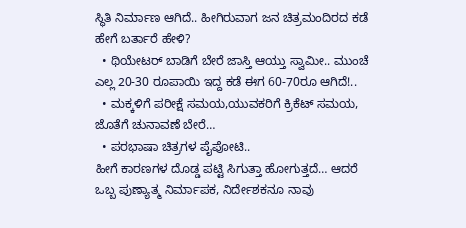ಸ್ಥಿತಿ ನಿರ್ಮಾಣ ಆಗಿದೆ.. ಹೀಗಿರುವಾಗ ಜನ ಚಿತ್ರಮಂದಿರದ ಕಡೆ ಹೇಗೆ ಬರ್ತಾರೆ ಹೇಳಿ?
  • ಥಿಯೇಟರ್ ಬಾಡಿಗೆ ಬೇರೆ ಜಾಸ್ತಿ ಆಯ್ತು ಸ್ವಾಮೀ.. ಮುಂಚೆ ಎಲ್ಲ 20-30 ರೂಪಾಯಿ ಇದ್ದ ಕಡೆ ಈಗ 60-70ರೂ ಆಗಿದೆ!..
  • ಮಕ್ಕಳಿಗೆ ಪರೀಕ್ಷೆ ಸಮಯ,ಯುವಕರಿಗೆ ಕ್ರಿಕೆಟ್ ಸಮಯ, ಜೊತೆಗೆ ಚುನಾವಣೆ ಬೇರೆ…
  • ಪರಭಾಷಾ ಚಿತ್ರಗಳ ಪೈಪೋಟಿ..
ಹೀಗೆ ಕಾರಣಗಳ ದೊಡ್ಡ ಪಟ್ಟಿ ಸಿಗುತ್ತಾ ಹೋಗುತ್ತದೆ… ಆದರೆ ಒಬ್ಬ ಪುಣ್ಯಾತ್ಮ ನಿರ್ಮಾಪಕ, ನಿರ್ದೇಶಕನೂ ನಾವು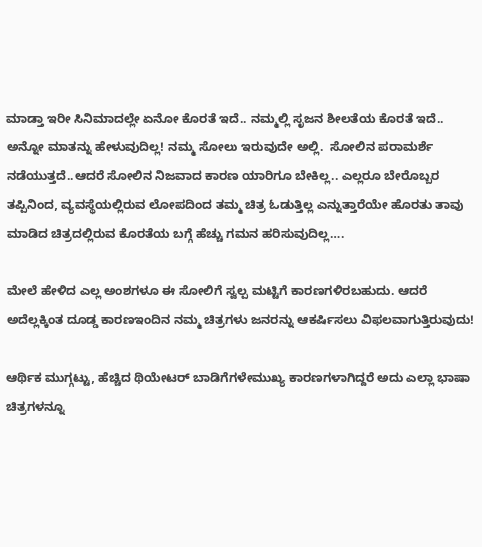ಮಾಡ್ತಾ ಇರೀ ಸಿನಿಮಾದಲ್ಲೇ ಏನೋ ಕೊರತೆ ಇದೆ.. ನಮ್ಮಲ್ಲಿ ಸೃಜನ ಶೀಲತೆಯ ಕೊರತೆ ಇದೆ.. ಅನ್ನೋ ಮಾತನ್ನು ಹೇಳುವುದಿಲ್ಲ! ನಮ್ಮ ಸೋಲು ಇರುವುದೇ ಅಲ್ಲಿ.  ಸೋಲಿನ ಪರಾಮರ್ಶೆ ನಡೆಯುತ್ತದೆ..ಆದರೆ ಸೋಲಿನ ನಿಜವಾದ ಕಾರಣ ಯಾರಿಗೂ ಬೇಕಿಲ್ಲ.. ಎಲ್ಲರೂ ಬೇರೊಬ್ಬರ ತಪ್ಪಿನಿಂದ, ವ್ಯವಸ್ಥೆಯಲ್ಲಿರುವ ಲೋಪದಿಂದ ತಮ್ಮ ಚಿತ್ರ ಓಡುತ್ತಿಲ್ಲ ಎನ್ನುತ್ತಾರೆಯೇ ಹೊರತು ತಾವು ಮಾಡಿದ ಚಿತ್ರದಲ್ಲಿರುವ ಕೊರತೆಯ ಬಗ್ಗೆ ಹೆಚ್ಚು ಗಮನ ಹರಿಸುವುದಿಲ್ಲ….

ಮೇಲೆ ಹೇಳಿದ ಎಲ್ಲ ಅಂಶಗಳೂ ಈ ಸೋಲಿಗೆ ಸ್ವಲ್ಪ ಮಟ್ಟಿಗೆ ಕಾರಣಗಳಿರಬಹುದು. ಆದರೆ ಅದೆಲ್ಲಕ್ಕಿಂತ ದೂಡ್ಡ ಕಾರಣಇಂದಿನ ನಮ್ಮ ಚಿತ್ರಗಳು ಜನರನ್ನು ಆಕರ್ಷಿಸಲು ವಿಫಲವಾಗುತ್ತಿರುವುದು!

ಆರ್ಥಿಕ ಮುಗ್ಗಟ್ಟು, ಹೆಚ್ಚಿದ ಥಿಯೇಟರ್ ಬಾಡಿಗೆಗಳೇಮುಖ್ಯ ಕಾರಣಗಳಾಗಿದ್ದರೆ ಅದು ಎಲ್ಲಾ ಭಾಷಾ ಚಿತ್ರಗಳನ್ನೂ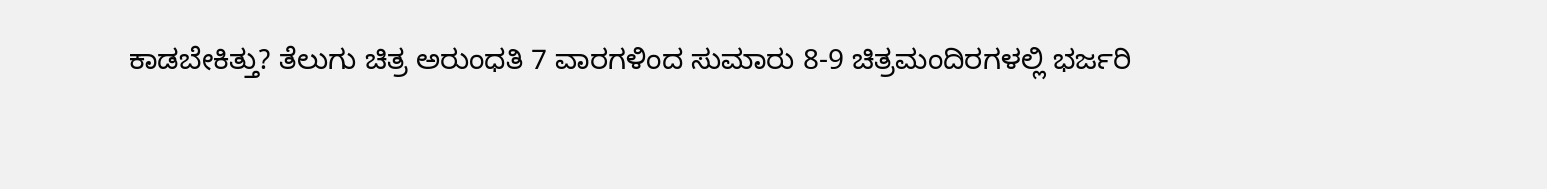ಕಾಡಬೇಕಿತ್ತು? ತೆಲುಗು ಚಿತ್ರ ಅರುಂಧತಿ 7 ವಾರಗಳಿಂದ ಸುಮಾರು 8-9 ಚಿತ್ರಮಂದಿರಗಳಲ್ಲಿ ಭರ್ಜರಿ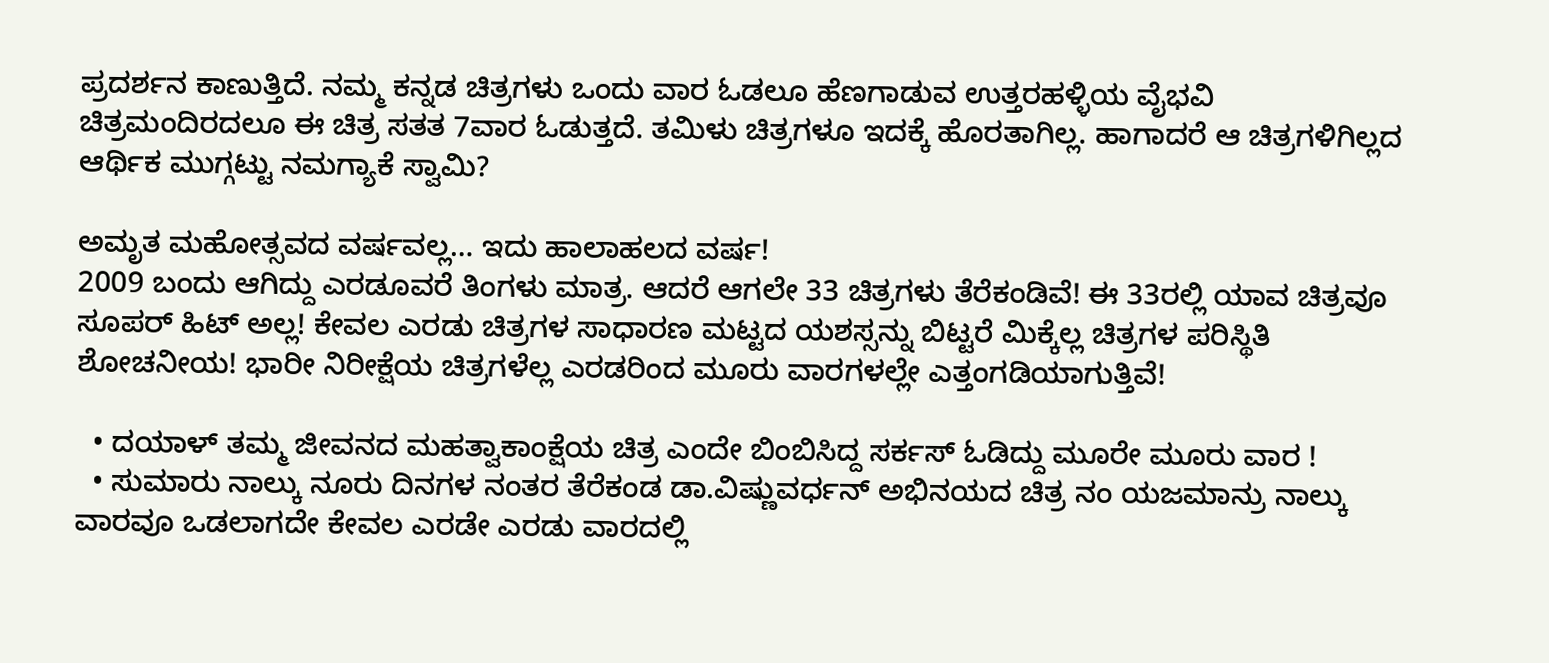ಪ್ರದರ್ಶನ ಕಾಣುತ್ತಿದೆ. ನಮ್ಮ ಕನ್ನಡ ಚಿತ್ರಗಳು ಒಂದು ವಾರ ಓಡಲೂ ಹೆಣಗಾಡುವ ಉತ್ತರಹಳ್ಳಿಯ ವೈಭವಿ ಚಿತ್ರಮಂದಿರದಲೂ ಈ ಚಿತ್ರ ಸತತ 7ವಾರ ಓಡುತ್ತದೆ. ತಮಿಳು ಚಿತ್ರಗಳೂ ಇದಕ್ಕೆ ಹೊರತಾಗಿಲ್ಲ. ಹಾಗಾದರೆ ಆ ಚಿತ್ರಗಳಿಗಿಲ್ಲದ ಆರ್ಥಿಕ ಮುಗ್ಗಟ್ಟು ನಮಗ್ಯಾಕೆ ಸ್ವಾಮಿ?

ಅಮೃತ ಮಹೋತ್ಸವದ ವರ್ಷವಲ್ಲ… ಇದು ಹಾಲಾಹಲದ ವರ್ಷ!
2009 ಬಂದು ಆಗಿದ್ದು ಎರಡೂವರೆ ತಿಂಗಳು ಮಾತ್ರ. ಆದರೆ ಆಗಲೇ 33 ಚಿತ್ರಗಳು ತೆರೆಕಂಡಿವೆ! ಈ 33ರಲ್ಲಿ ಯಾವ ಚಿತ್ರವೂ ಸೂಪರ್ ಹಿಟ್ ಅಲ್ಲ! ಕೇವಲ ಎರಡು ಚಿತ್ರಗಳ ಸಾಧಾರಣ ಮಟ್ಟದ ಯಶಸ್ಸನ್ನು ಬಿಟ್ಟರೆ ಮಿಕ್ಕೆಲ್ಲ ಚಿತ್ರಗಳ ಪರಿಸ್ಥಿತಿ ಶೋಚನೀಯ! ಭಾರೀ ನಿರೀಕ್ಷೆಯ ಚಿತ್ರಗಳೆಲ್ಲ ಎರಡರಿಂದ ಮೂರು ವಾರಗಳಲ್ಲೇ ಎತ್ತಂಗಡಿಯಾಗುತ್ತಿವೆ!

  • ದಯಾಳ್ ತಮ್ಮ ಜೀವನದ ಮಹತ್ವಾಕಾಂಕ್ಷೆಯ ಚಿತ್ರ ಎಂದೇ ಬಿಂಬಿಸಿದ್ದ ಸರ್ಕಸ್ ಓಡಿದ್ದು ಮೂರೇ ಮೂರು ವಾರ !
  • ಸುಮಾರು ನಾಲ್ಕು ನೂರು ದಿನಗಳ ನಂತರ ತೆರೆಕಂಡ ಡಾ.ವಿಷ್ಣುವರ್ಧನ್ ಅಭಿನಯದ ಚಿತ್ರ ನಂ ಯಜಮಾನ್ರು ನಾಲ್ಕು ವಾರವೂ ಒಡಲಾಗದೇ ಕೇವಲ ಎರಡೇ ಎರಡು ವಾರದಲ್ಲಿ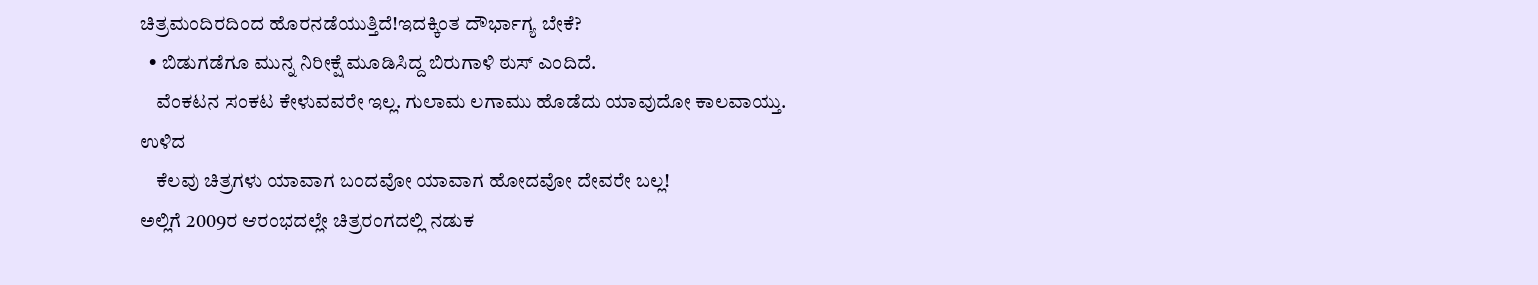ಚಿತ್ರಮಂದಿರದಿಂದ ಹೊರನಡೆಯುತ್ತಿದೆ!ಇದಕ್ಕಿಂತ ದೌರ್ಭಾಗ್ಯ ಬೇಕೆ?
  • ಬಿಡುಗಡೆಗೂ ಮುನ್ನ ನಿರೀಕ್ಷೆ ಮೂಡಿಸಿದ್ದ ಬಿರುಗಾಳಿ ಠುಸ್ ಎಂದಿದೆ.
    ವೆಂಕಟನ ಸಂಕಟ ಕೇಳುವವರೇ ಇಲ್ಲ. ಗುಲಾಮ ಲಗಾಮು ಹೊಡೆದು ಯಾವುದೋ ಕಾಲವಾಯ್ತು. ಉಳಿದ
    ಕೆಲವು ಚಿತ್ರಗಳು ಯಾವಾಗ ಬಂದವೋ ಯಾವಾಗ ಹೋದವೋ ದೇವರೇ ಬಲ್ಲ!
ಅಲ್ಲಿಗೆ 2009ರ ಆರಂಭದಲ್ಲೇ ಚಿತ್ರರಂಗದಲ್ಲಿ ನಡುಕ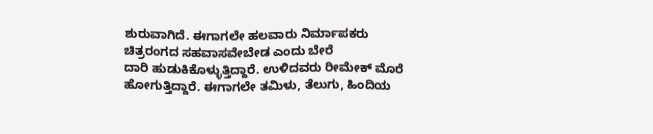ಶುರುವಾಗಿದೆ. ಈಗಾಗಲೇ ಹಲವಾರು ನಿರ್ಮಾಪಕರು ಚಿತ್ರರಂಗದ ಸಹವಾಸವೇಬೇಡ ಎಂದು ಬೇರೆ
ದಾರಿ ಹುಡುಕಿಕೊಳ್ಳುತ್ತಿದ್ದಾರೆ. ಉಳಿದವರು ರೀಮೇಕ್ ಮೊರೆ ಹೋಗುತ್ತಿದ್ದಾರೆ. ಈಗಾಗಲೇ ತಮಿಳು, ತೆಲುಗು, ಹಿಂದಿಯ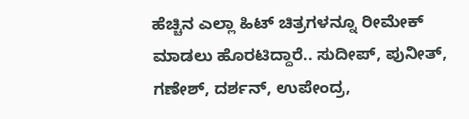ಹೆಚ್ಚಿನ ಎಲ್ಲಾ ಹಿಟ್ ಚಿತ್ರಗಳನ್ನೂ ರೀಮೇಕ್ ಮಾಡಲು ಹೊರಟಿದ್ದಾರೆ.. ಸುದೀಪ್, ಪುನೀತ್, ಗಣೇಶ್, ದರ್ಶನ್, ಉಪೇಂದ್ರ,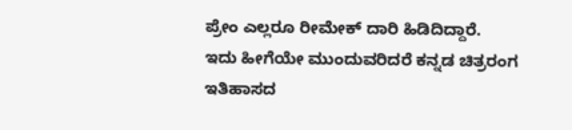ಪ್ರೇಂ ಎಲ್ಲರೂ ರೀಮೇಕ್ ದಾರಿ ಹಿಡಿದಿದ್ದಾರೆ.
ಇದು ಹೀಗೆಯೇ ಮುಂದುವರಿದರೆ ಕನ್ನಡ ಚಿತ್ರರಂಗ
ಇತಿಹಾಸದ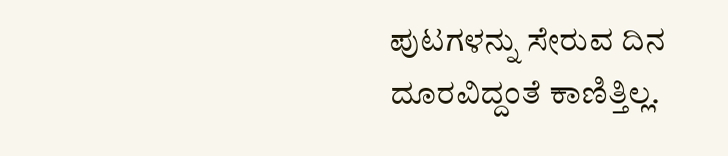ಪುಟಗಳನ್ನು ಸೇರುವ ದಿನ ದೂರವಿದ್ದಂತೆ ಕಾಣಿತ್ತಿಲ್ಲ.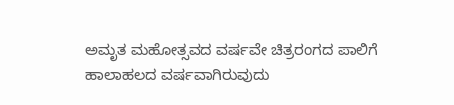ಅಮೃತ ಮಹೋತ್ಸವದ ವರ್ಷವೇ ಚಿತ್ರರಂಗದ ಪಾಲಿಗೆ ಹಾಲಾಹಲದ ವರ್ಷವಾಗಿರುವುದು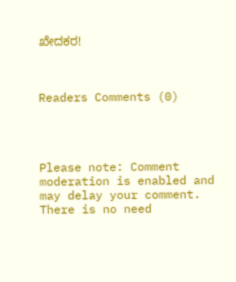ಖೇದಕರ!



Readers Comments (0)




Please note: Comment moderation is enabled and may delay your comment. There is no need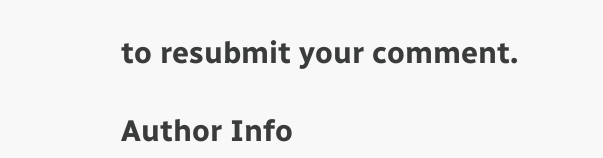to resubmit your comment.

Author Info